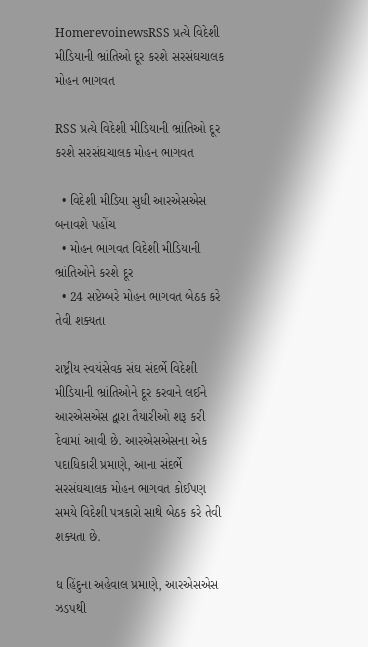HomerevoinewsRSS પ્રત્યે વિદેશી મીડિયાની ભ્રાંતિઓ દૂર કરશે સરસંઘચાલક મોહન ભાગવત

RSS પ્રત્યે વિદેશી મીડિયાની ભ્રાંતિઓ દૂર કરશે સરસંઘચાલક મોહન ભાગવત

  • વિદેશી મીડિયા સુધી આરએસએસ બનાવશે પહોંચ
  • મોહન ભાગવત વિદેશી મીડિયાની ભ્રાંતિઓને કરશે દૂર
  • 24 સપ્ટેમ્બરે મોહન ભાગવત બેઠક કરે તેવી શક્યતા

રાષ્ટ્રીય સ્વયંસેવક સંઘ સંદર્ભે વિદેશી મીડિયાની ભ્રાંતિઓને દૂર કરવાને લઈને આરએસએસ દ્વારા તૈયારીઓ શરૂ કરી દેવામાં આવી છે. આરએસએસના એક પદાધિકારી પ્રમાણે, આના સંદર્ભે સરસંઘચાલક મોહન ભાગવત કોઈપણ સમયે વિદેશી પત્રકારો સાથે બેઠક કરે તેવી શક્યતા છે.

ધ હિંદુના અહેવાલ પ્રમાણે, આરએસએસ ઝડપથી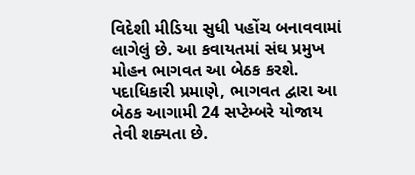વિદેશી મીડિયા સુધી પહોંચ બનાવવામાં લાગેલું છે. આ કવાયતમાં સંઘ પ્રમુખ મોહન ભાગવત આ બેઠક કરશે. પદાધિકારી પ્રમાણે, ભાગવત દ્વારા આ બેઠક આગામી 24 સપ્ટેમ્બરે યોજાય તેવી શક્યતા છે.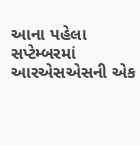આના પહેલા સપ્ટેમ્બરમાં આરએસએસની એક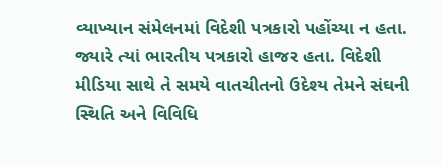વ્યાખ્યાન સંમેલનમાં વિદેશી પત્રકારો પહોંચ્યા ન હતા. જ્યારે ત્યાં ભારતીય પત્રકારો હાજર હતા. વિદેશી મીડિયા સાથે તે સમયે વાતચીતનો ઉદેશ્ય તેમને સંઘની સ્થિતિ અને વિવિધિ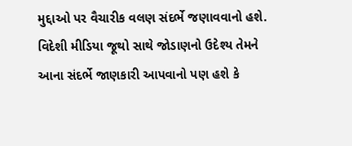મુદ્દાઓ પર વૈચારીક વલણ સંદર્ભે જણાવવાનો હશે. વિદેશી મીડિયા જૂથો સાથે જોડાણનો ઉદેશ્ય તેમને આના સંદર્ભે જાણકારી આપવાનો પણ હશે કે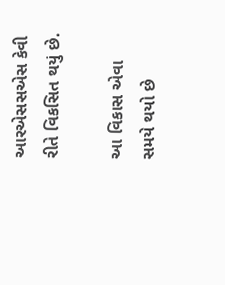આરએસસએસ કેવી રીતે વિકસિત થયું છે.

આ વિકાસ એવા સમયે થયો છે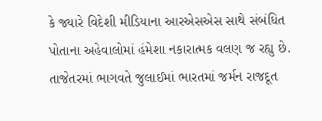કે જ્યારે વિદેશી મીડિયાના આરએસએસ સાથે સંબંધિત પોતાના અહેવાલોમાં હંમેશા નકારાત્મક વલણ જ રહ્યુ છે. તાજેતરમાં ભાગવતે જુલાઈમાં ભારતમાં જર્મન રાજદૂત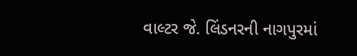વાલ્ટર જે. લિંડનરની નાગપુરમાં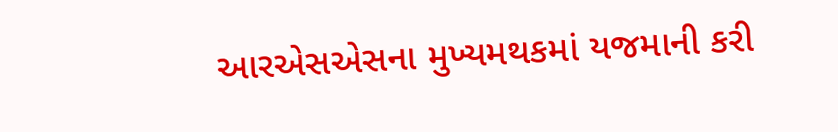આરએસએસના મુખ્યમથકમાં યજમાની કરી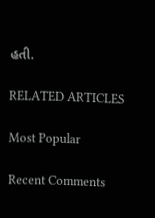હતી.

RELATED ARTICLES

Most Popular

Recent Comments